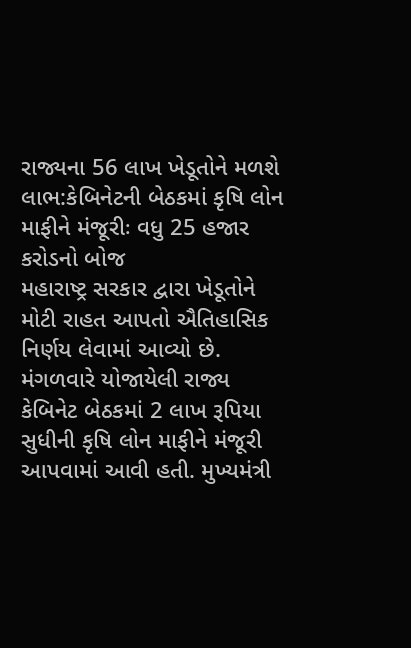રાજ્યના 56 લાખ ખેડૂતોને મળશે લાભ:કેબિનેટની બેઠકમાં કૃષિ લોન માફીને મંજૂરીઃ વધુ 25 હજાર કરોડનો બોજ
મહારાષ્ટ્ર સરકાર દ્વારા ખેડૂતોને મોટી રાહત આપતો ઐતિહાસિક નિર્ણય લેવામાં આવ્યો છે. મંગળવારે યોજાયેલી રાજ્ય કેબિનેટ બેઠકમાં 2 લાખ રૂપિયા સુધીની કૃષિ લોન માફીને મંજૂરી આપવામાં આવી હતી. મુખ્યમંત્રી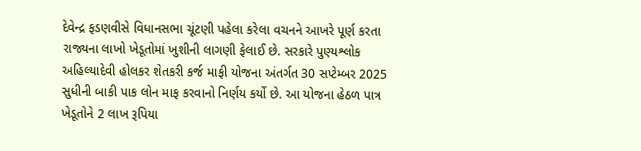દેવેન્દ્ર ફડણવીસે વિધાનસભા ચૂંટણી પહેલા કરેલા વચનને આખરે પૂર્ણ કરતા રાજ્યના લાખો ખેડૂતોમાં ખુશીની લાગણી ફેલાઈ છે. સરકારે પુણ્યશ્લોક અહિલ્યાદેવી હોલકર શેતકરી કર્જ માફી યોજના અંતર્ગત 30 સપ્ટેમ્બર 2025 સુધીની બાકી પાક લોન માફ કરવાનો નિર્ણય કર્યો છે. આ યોજના હેઠળ પાત્ર ખેડૂતોને 2 લાખ રૂપિયા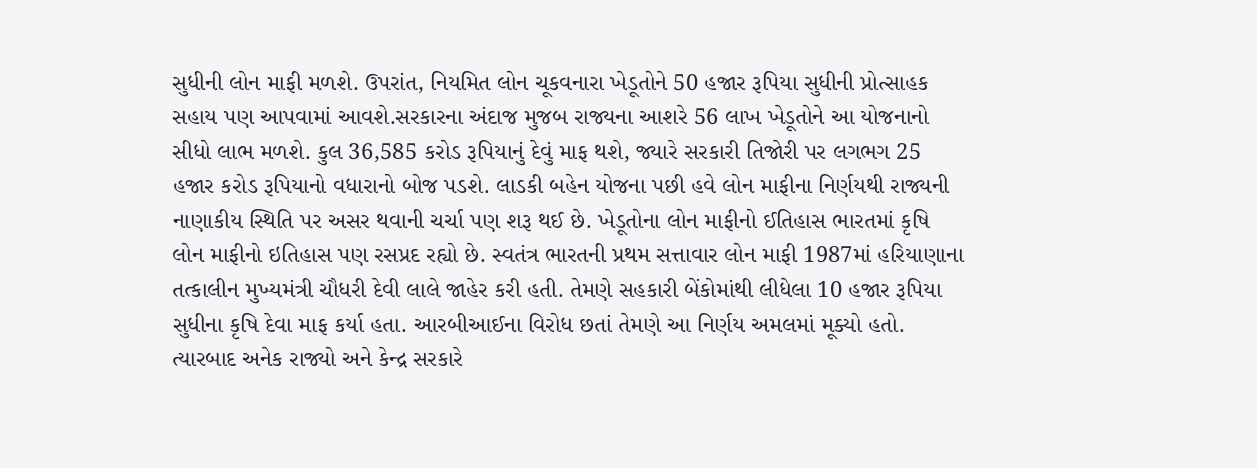સુધીની લોન માફી મળશે. ઉપરાંત, નિયમિત લોન ચૂકવનારા ખેડૂતોને 50 હજાર રૂપિયા સુધીની પ્રોત્સાહક સહાય પણ આપવામાં આવશે.સરકારના અંદાજ મુજબ રાજ્યના આશરે 56 લાખ ખેડૂતોને આ યોજનાનો સીધો લાભ મળશે. કુલ 36,585 કરોડ રૂપિયાનું દેવું માફ થશે, જ્યારે સરકારી તિજોરી પર લગભગ 25 હજાર કરોડ રૂપિયાનો વધારાનો બોજ પડશે. લાડકી બહેન યોજના પછી હવે લોન માફીના નિર્ણયથી રાજ્યની નાણાકીય સ્થિતિ પર અસર થવાની ચર્ચા પણ શરૂ થઈ છે. ખેડૂતોના લોન માફીનો ઈતિહાસ ભારતમાં કૃષિ લોન માફીનો ઇતિહાસ પણ રસપ્રદ રહ્યો છે. સ્વતંત્ર ભારતની પ્રથમ સત્તાવાર લોન માફી 1987માં હરિયાણાના તત્કાલીન મુખ્યમંત્રી ચૌધરી દેવી લાલે જાહેર કરી હતી. તેમણે સહકારી બેંકોમાંથી લીધેલા 10 હજાર રૂપિયા સુધીના કૃષિ દેવા માફ કર્યા હતા. આરબીઆઈના વિરોધ છતાં તેમણે આ નિર્ણય અમલમાં મૂક્યો હતો. ત્યારબાદ અનેક રાજ્યો અને કેન્દ્ર સરકારે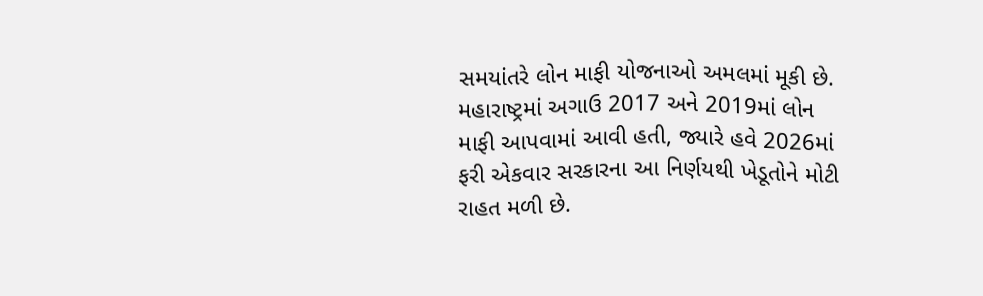સમયાંતરે લોન માફી યોજનાઓ અમલમાં મૂકી છે. મહારાષ્ટ્રમાં અગાઉ 2017 અને 2019માં લોન માફી આપવામાં આવી હતી, જ્યારે હવે 2026માં ફરી એકવાર સરકારના આ નિર્ણયથી ખેડૂતોને મોટી રાહત મળી છે.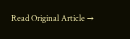Read Original Article →